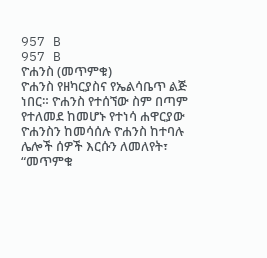957 B
957 B
ዮሐንስ (መጥምቁ)
ዮሐንስ የዘካርያስና የኤልሳቤጥ ልጅ ነበር። ዮሐንስ የተሰኘው ስም በጣም የተለመደ ከመሆኑ የተነሳ ሐዋርያው ዮሐንስን ከመሳሰሉ ዮሐንስ ከተባሉ ሌሎች ሰዎች እርሱን ለመለየት፣ “መጥምቁ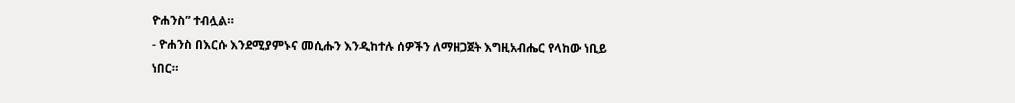ዮሐንስ” ተብሏል።
- ዮሐንስ በእርሱ እንደሚያምኑና መሲሑን እንዲከተሉ ሰዎችን ለማዘጋጀት እግዚአብሔር የላከው ነቢይ ነበር።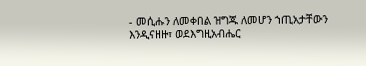- መሲሑን ለመቀበል ዝግጁ ለመሆን ኀጢአታቸውን እንዲናዘዙ፣ ወደእግዚአብሔር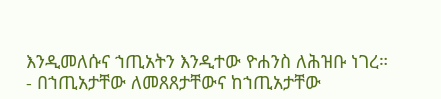እንዲመለሱና ኀጢአትን እንዲተው ዮሐንስ ለሕዝቡ ነገረ።
- በኀጢአታቸው ለመጸጸታቸውና ከኀጢአታቸው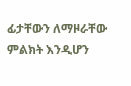ፊታቸውን ለማዞራቸው ምልክት እንዲሆን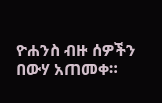ዮሐንስ ብዙ ሰዎችን በውሃ አጠመቀ።